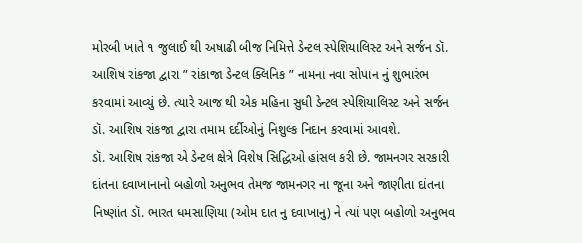મોરબી ખાતે ૧ જુલાઈ થી અષાઢી બીજ નિમિત્તે ડેન્ટલ સ્પેશિયાલિસ્ટ અને સર્જન ડૉ. આશિષ રાંકજા દ્વારા ” રાંકાજા ડેન્ટલ ક્લિનિક ” નામના નવા સોપાન નું શુભારંભ કરવામાં આવ્યું છે. ત્યારે આજ થી એક મહિના સુધી ડેન્ટલ સ્પેશિયાલિસ્ટ અને સર્જન ડૉ. આશિષ રાંકજા દ્વારા તમામ દર્દીઓનું નિશુલ્ક નિદાન કરવામાં આવશે.
ડૉ. આશિષ રાંકજા એ ડેન્ટલ ક્ષેત્રે વિશેષ સિદ્ધિઓ હાંસલ કરી છે. જામનગર સરકારી દાંતના દવાખાનાનો બહોળો અનુભવ તેમજ જામનગર ના જૂના અને જાણીતા દાંતના નિષ્ણાંત ડૉ. ભારત ધમસાણિયા (ઓમ દાત નુ દવાખાનુ) ને ત્યાં પણ બહોળો અનુભવ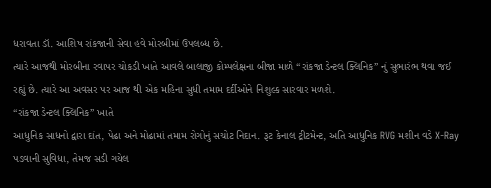ધરાવતા ડૉ. આશિષ રાંકજાની સેવા હવે મોરબીમાં ઉપલબ્ધ છે.
ત્યારે આજથી મોરબીના રવાપર ચોકડી ખાતે આવલે બાલાજી કોમ્પલેક્ષના બીજા માળે “રાંકજા ડેન્ટલ ક્લિનિક” નું સુભારંભ થવા જઈ રહ્યું છે. ત્યારે આ અવસર પર આજ થી એક મહિના સુધી તમામ દર્દીઓને નિશુલ્ક સારવાર મળશે.
“રાંકજા ડેન્ટલ ક્લિનિક” ખાતે
આધુનિક સાધનો દ્વારા દાંત, પેઢા અને મોઢામાં તમામ રોગોનું સચોટ નિદાન. રૂટ કેનાલ ટ્રીટમેન્ટ, અતિ આધુનિક RVG મશીન વડે X-Ray પડવાની સુવિધા, તેમજ સડી ગયેલ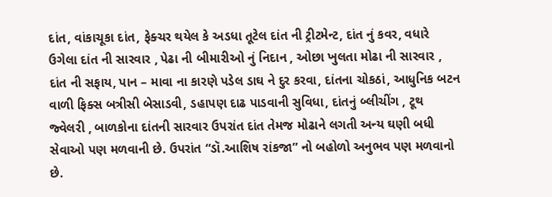દાંત, વાંકાચૂકા દાંત, ફેક્ચર થયેલ કે અડધા તૂટેલ દાંત ની ટ્રીટમેન્ટ, દાંત નું કવર, વધારે ઉગેલા દાંત ની સારવાર , પેઢા ની બીમારીઓ નું નિદાન , ઓછા ખુલતા મોઢા ની સારવાર , દાંત ની સફાય, પાન – માવા ના કારણે પડેલ ડાઘ ને દુર કરવા, દાંતના ચોકઠાં, આધુનિક બટન વાળી ફિક્સ બત્રીસી બેસાડવી, ડહાપણ દાઢ પાડવાની સુવિધા, દાંતનું બ્લીચીંગ , ટૂથ જ્વેલરી , બાળકોના દાંતની સારવાર ઉપરાંત દાંત તેમજ મોઢાને લગતી અન્ય ઘણી બધી સેવાઓ પણ મળવાની છે. ઉપરાંત “ડૉ.આશિષ રાંકજા” નો બહોળો અનુભવ પણ મળવાનો છે.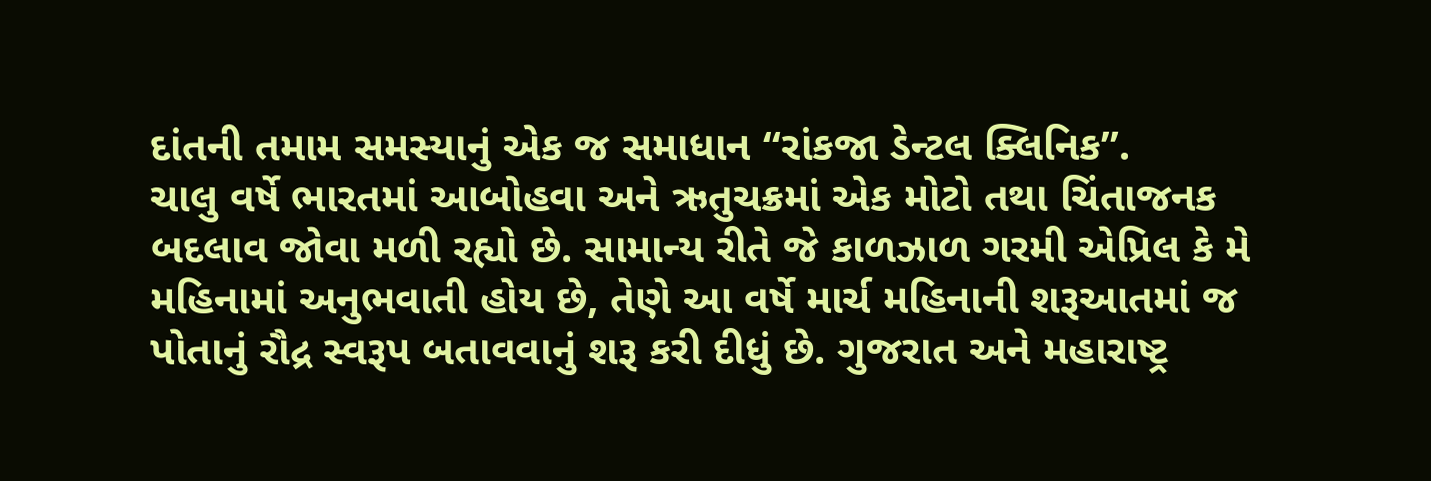દાંતની તમામ સમસ્યાનું એક જ સમાધાન “રાંકજા ડેન્ટલ ક્લિનિક”.
ચાલુ વર્ષે ભારતમાં આબોહવા અને ઋતુચક્રમાં એક મોટો તથા ચિંતાજનક બદલાવ જોવા મળી રહ્યો છે. સામાન્ય રીતે જે કાળઝાળ ગરમી એપ્રિલ કે મે મહિનામાં અનુભવાતી હોય છે, તેણે આ વર્ષે માર્ચ મહિનાની શરૂઆતમાં જ પોતાનું રૌદ્ર સ્વરૂપ બતાવવાનું શરૂ કરી દીધું છે. ગુજરાત અને મહારાષ્ટ્ર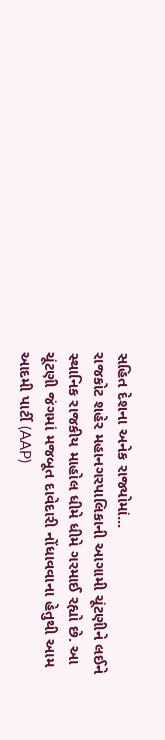સહિત દેશના અનેક રાજ્યોમાં...
રાજકોટ શહેર મહાનગરપાલિકાની આગામી ચૂંટણીને લઈને સ્થાનિક રાજકીય માહોલ ધીમે ધીમે ગરમાઈ રહ્યો છે. આ ચૂંટણી જંગમાં મજબૂત દાવેદારી નોંધાવવાના હેતુથી આમ આદમી પાર્ટી (AAP)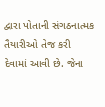દ્વારા પોતાની સંગઠનાત્મક તૈયારીઓ તેજ કરી દેવામાં આવી છે. જેના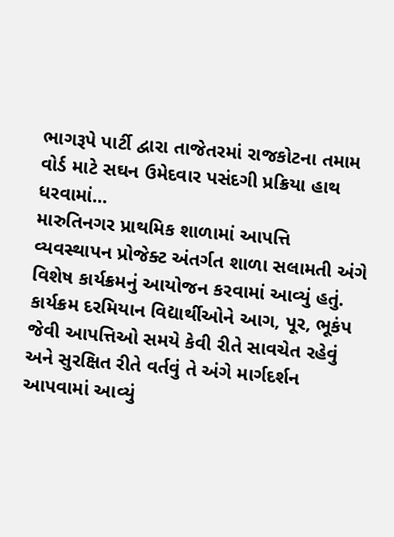ભાગરૂપે પાર્ટી દ્વારા તાજેતરમાં રાજકોટના તમામ વોર્ડ માટે સઘન ઉમેદવાર પસંદગી પ્રક્રિયા હાથ ધરવામાં...
મારુતિનગર પ્રાથમિક શાળામાં આપત્તિ વ્યવસ્થાપન પ્રોજેક્ટ અંતર્ગત શાળા સલામતી અંગે વિશેષ કાર્યક્રમનું આયોજન કરવામાં આવ્યું હતું. કાર્યક્રમ દરમિયાન વિદ્યાર્થીઓને આગ, પૂર, ભૂકંપ જેવી આપત્તિઓ સમયે કેવી રીતે સાવચેત રહેવું અને સુરક્ષિત રીતે વર્તવું તે અંગે માર્ગદર્શન આપવામાં આવ્યું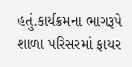હતું.કાર્યક્રમના ભાગરૂપે શાળા પરિસરમાં ફાયર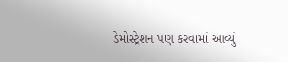ડેમોસ્ટ્રેશન પણ કરવામાં આવ્યું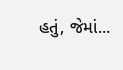હતું, જેમાં...